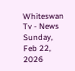Whiteswan Tv - News
Sunday, Feb 22, 2026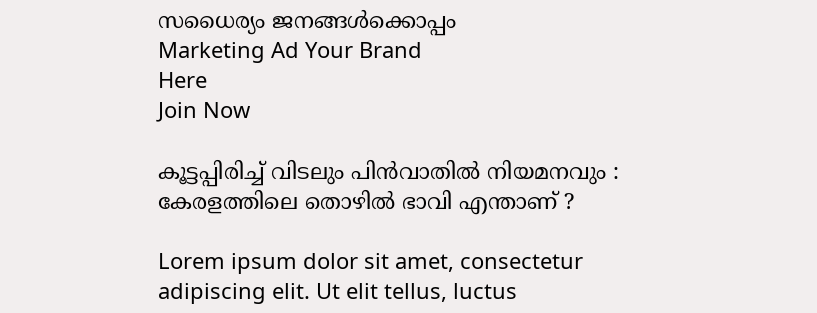സധൈര്യം ജനങ്ങൾക്കൊപ്പം
Marketing Ad Your Brand
Here
Join Now

കൂട്ടപ്പിരിച്ച് വിടലും പിൻവാതിൽ നിയമനവും : കേരളത്തിലെ തൊഴിൽ ഭാവി എന്താണ് ?

Lorem ipsum dolor sit amet, consectetur adipiscing elit. Ut elit tellus, luctus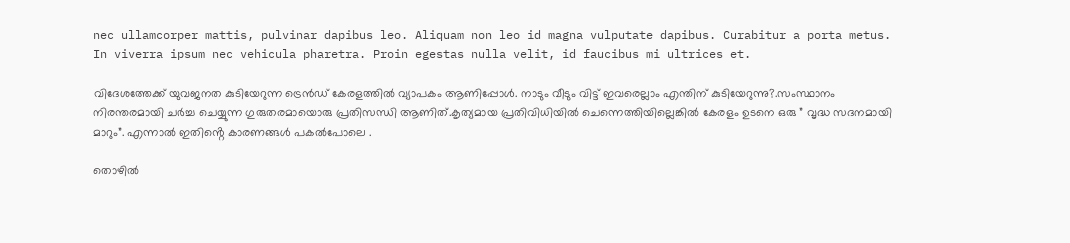nec ullamcorper mattis, pulvinar dapibus leo. Aliquam non leo id magna vulputate dapibus. Curabitur a porta metus. In viverra ipsum nec vehicula pharetra. Proin egestas nulla velit, id faucibus mi ultrices et.

വിദേശത്തേക്ക് യുവജനത കുടിയേറുന്ന ട്രെൻഡ് കേരളത്തിൽ വ്യാപകം ആണിപ്പോൾ. നാടും വീടും വിട്ട് ഇവരെല്ലാം എന്തിന് കുടിയേറുന്നു?.സംസ്ഥാനം നിരന്തരമായി ചർച്ച ചെയ്യുന്ന ഗുരുതരമായൊരു പ്രതിസന്ധി ആണിത്.കൃത്യമായ പ്രതിവിധിയിൽ ചെന്നെത്തിയില്ലെങ്കിൽ കേരളം ഉടനെ ഒരു ” വൃദ്ധ സദനമായി മാറും”. എന്നാൽ ഇതിൻ്റെ കാരണങ്ങൾ പകൽപോലെ .

തൊഴിൽ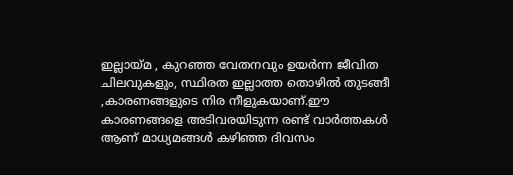ഇല്ലായ്മ , കുറഞ്ഞ വേതനവും ഉയർന്ന ജീവിത ചിലവുകളും, സ്ഥിരത ഇല്ലാത്ത തൊഴിൽ തുടങ്ങീ ,കാരണങ്ങളുടെ നിര നീളുകയാണ്.ഈ കാരണങ്ങളെ അടിവരയിടുന്ന രണ്ട് വാർത്തകൾ ആണ് മാധ്യമങ്ങൾ കഴിഞ്ഞ ദിവസം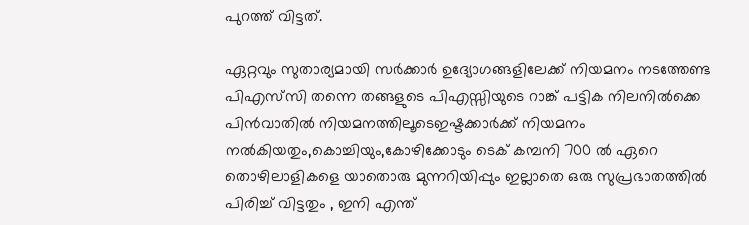പുറത്ത് വിട്ടത്.

ഏറ്റവും സുതാര്യമായി സർക്കാർ ഉദ്യോഗങ്ങളിലേക്ക് നിയമനം നടത്തേണ്ട പിഎസ്‌സി തന്നെ തങ്ങളുടെ പിഎസ്സിയുടെ റാങ്ക് പട്ടിക നിലനിൽക്കെ പിൻവാതിൽ നിയമനത്തിലൂടെഇഷ്ടക്കാർക്ക് നിയമനം നൽകിയതും,കൊച്ചിയും,കോഴിക്കോടും ടെക് കമ്പനി 700 ൽ ഏറെ തൊഴിലാളികളെ യാതൊരു മുന്നറിയിപ്പും ഇല്ലാതെ ഒരു സുപ്രഭാതത്തിൽ പിരിച്ച് വിട്ടതും , ഇനി എന്ത്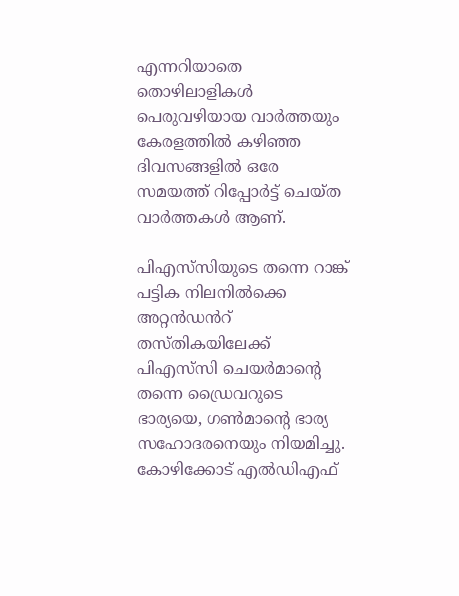എന്നറിയാതെ തൊഴിലാളികൾ പെരുവഴിയായ വാർത്തയും കേരളത്തിൽ കഴിഞ്ഞ ദിവസങ്ങളിൽ ഒരേ സമയത്ത് റിപ്പോർട്ട് ചെയ്ത വാർത്തകൾ ആണ്.

പിഎസ്‌സിയുടെ തന്നെ റാങ്ക് പട്ടിക നിലനിൽക്കെ അറ്റൻഡൻറ് തസ്തികയിലേക്ക് പിഎസ്‌സി ചെയർമാൻ്റെ തന്നെ ഡ്രൈവറുടെ ഭാര്യയെ, ഗൺമാൻ്റെ ഭാര്യ സഹോദരനെയും നിയമിച്ചു. കോഴിക്കോട് എൽഡിഎഫ്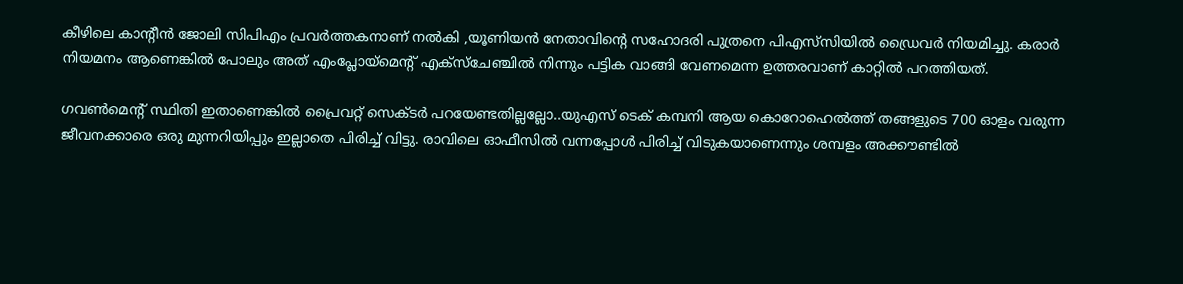കീഴിലെ കാൻ്റീൻ ജോലി സിപിഎം പ്രവർത്തകനാണ് നൽകി ,യൂണിയൻ നേതാവിൻ്റെ സഹോദരി പുത്രനെ പിഎസ്‌സിയിൽ ഡ്രൈവർ നിയമിച്ചു. കരാർ നിയമനം ആണെങ്കിൽ പോലും അത് എംപ്ലോയ്മെൻ്റ് എക്സ്ചേഞ്ചിൽ നിന്നും പട്ടിക വാങ്ങി വേണമെന്ന ഉത്തരവാണ് കാറ്റിൽ പറത്തിയത്.

ഗവൺമെൻ്റ് സ്ഥിതി ഇതാണെങ്കിൽ പ്രൈവറ്റ് സെക്ടർ പറയേണ്ടതില്ലല്ലോ..യുഎസ് ടെക് കമ്പനി ആയ കൊറോഹെൽത്ത് തങ്ങളുടെ 700 ഓളം വരുന്ന ജീവനക്കാരെ ഒരു മുന്നറിയിപ്പും ഇല്ലാതെ പിരിച്ച് വിട്ടു. രാവിലെ ഓഫീസിൽ വന്നപ്പോൾ പിരിച്ച് വിടുകയാണെന്നും ശമ്പളം അക്കൗണ്ടിൽ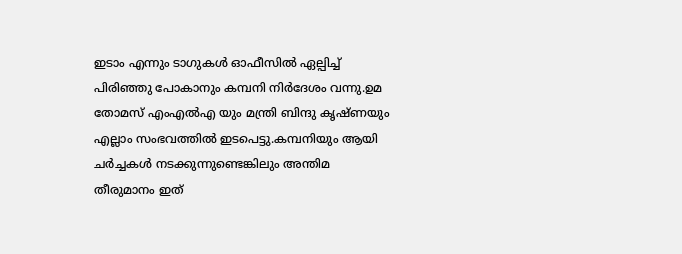ഇടാം എന്നും ടാഗുകൾ ഓഫീസിൽ ഏല്പിച്ച് പിരിഞ്ഞു പോകാനും കമ്പനി നിർദേശം വന്നു.ഉമ തോമസ് എംഎൽഎ യും മന്ത്രി ബിന്ദു കൃഷ്ണയും എല്ലാം സംഭവത്തിൽ ഇടപെട്ടു.കമ്പനിയും ആയി ചർച്ചകൾ നടക്കുന്നുണ്ടെങ്കിലും അന്തിമ തീരുമാനം ഇത്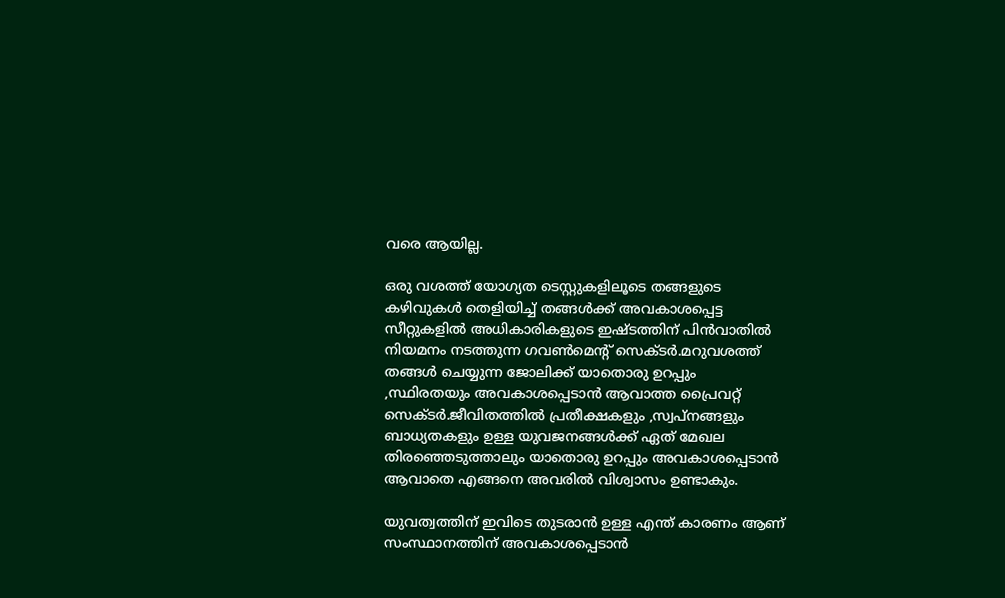വരെ ആയില്ല.

ഒരു വശത്ത് യോഗ്യത ടെസ്റ്റുകളിലൂടെ തങ്ങളുടെ കഴിവുകൾ തെളിയിച്ച് തങ്ങൾക്ക് അവകാശപ്പെട്ട സീറ്റുകളിൽ അധികാരികളുടെ ഇഷ്ടത്തിന് പിൻവാതിൽ നിയമനം നടത്തുന്ന ഗവൺമെൻ്റ് സെക്ടർ.മറുവശത്ത് തങ്ങൾ ചെയ്യുന്ന ജോലിക്ക് യാതൊരു ഉറപ്പും ,സ്ഥിരതയും അവകാശപ്പെടാൻ ആവാത്ത പ്രൈവറ്റ് സെക്ടർ.ജീവിതത്തിൽ പ്രതീക്ഷകളും ,സ്വപ്നങ്ങളും ബാധ്യതകളും ഉള്ള യുവജനങ്ങൾക്ക് ഏത് മേഖല തിരഞ്ഞെടുത്താലും യാതൊരു ഉറപ്പും അവകാശപ്പെടാൻ ആവാതെ എങ്ങനെ അവരിൽ വിശ്വാസം ഉണ്ടാകും.

യുവത്വത്തിന് ഇവിടെ തുടരാൻ ഉള്ള എന്ത് കാരണം ആണ് സംസ്ഥാനത്തിന് അവകാശപ്പെടാൻ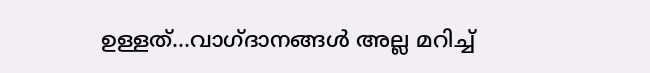ഉള്ളത്…വാഗ്ദാനങ്ങൾ അല്ല മറിച്ച്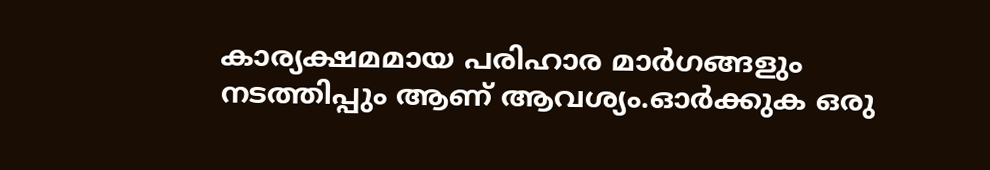കാര്യക്ഷമമായ പരിഹാര മാർഗങ്ങളും നടത്തിപ്പും ആണ് ആവശ്യം.ഓർക്കുക ഒരു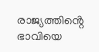രാജ്യത്തിൻ്റെ ഭാവിയെ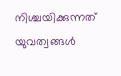നിശ്ചയിക്കുന്നത് യുവത്വങ്ങൾ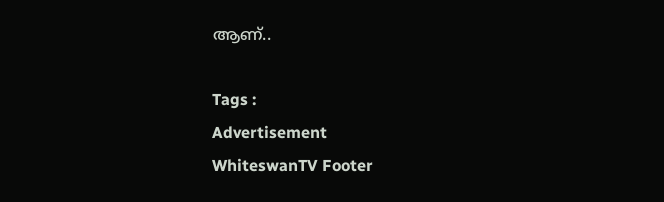ആണ്..

Tags :
Advertisement
WhiteswanTV Footer